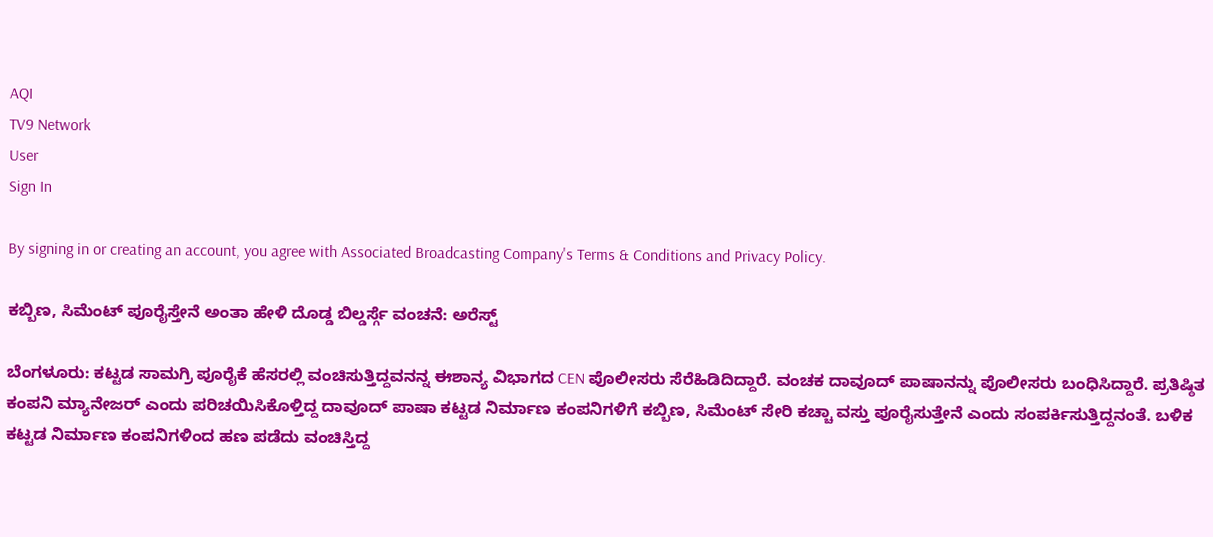AQI
TV9 Network
User
Sign In

By signing in or creating an account, you agree with Associated Broadcasting Company's Terms & Conditions and Privacy Policy.

ಕಬ್ಬಿಣ, ಸಿಮೆಂಟ್ ಪೂರೈಸ್ತೇನೆ ಅಂತಾ ಹೇಳಿ ದೊಡ್ಡ ಬಿಲ್ಡರ್ಸ್ಗೆ ವಂಚನೆ: ಅರೆಸ್ಟ್

ಬೆಂಗಳೂರು: ಕಟ್ಟಡ ಸಾಮಗ್ರಿ ಪೂರೈಕೆ ಹೆಸರಲ್ಲಿ ವಂಚಿಸುತ್ತಿದ್ದವನನ್ನ ಈಶಾನ್ಯ ವಿಭಾಗದ CEN ಪೊಲೀಸರು ಸೆರೆಹಿಡಿದಿದ್ದಾರೆ. ವಂಚಕ ದಾವೂದ್ ಪಾಷಾನನ್ನು ಪೊಲೀಸರು ಬಂಧಿಸಿದ್ದಾರೆ. ಪ್ರತಿಷ್ಠಿತ ಕಂಪನಿ ಮ್ಯಾನೇಜರ್ ಎಂದು ಪರಿಚಯಿಸಿಕೊಳ್ತಿದ್ದ ದಾವೂದ್ ಪಾಷಾ ಕಟ್ಟಡ ನಿರ್ಮಾಣ ಕಂಪನಿಗಳಿಗೆ ಕಬ್ಬಿಣ, ಸಿಮೆಂಟ್ ಸೇರಿ ಕಚ್ಚಾ ವಸ್ತು ಪೂರೈಸುತ್ತೇನೆ ಎಂದು ಸಂಪರ್ಕಿಸುತ್ತಿದ್ದನಂತೆ. ಬಳಿಕ ಕಟ್ಟಡ ನಿರ್ಮಾಣ ಕಂಪನಿಗಳಿಂದ ಹಣ ಪಡೆದು ವಂಚಿಸ್ತಿದ್ದ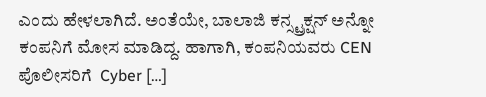ಎಂದು ಹೇಳಲಾಗಿದೆ. ಅಂತೆಯೇ, ಬಾಲಾಜಿ ಕನ್ಸ್ಟ್ರಕ್ಷನ್ ಅನ್ನೋ ಕಂಪನಿಗೆ ಮೋಸ ಮಾಡಿದ್ದ. ಹಾಗಾಗಿ, ಕಂಪನಿಯವರು CEN ಪೊಲೀಸರಿಗೆ  Cyber […]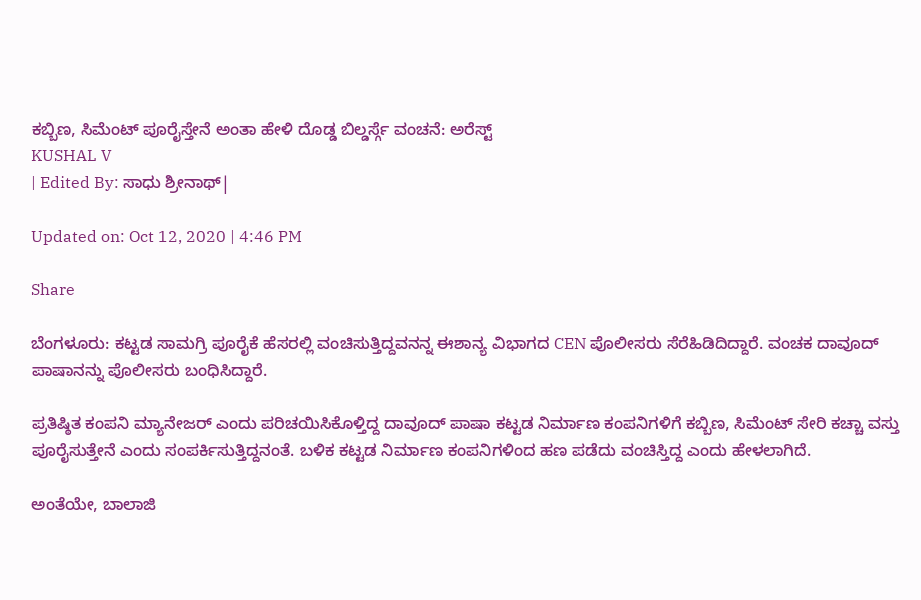ಕಬ್ಬಿಣ, ಸಿಮೆಂಟ್ ಪೂರೈಸ್ತೇನೆ ಅಂತಾ ಹೇಳಿ ದೊಡ್ಡ ಬಿಲ್ಡರ್ಸ್ಗೆ ವಂಚನೆ: ಅರೆಸ್ಟ್
KUSHAL V
| Edited By: ಸಾಧು ಶ್ರೀನಾಥ್|

Updated on: Oct 12, 2020 | 4:46 PM

Share

ಬೆಂಗಳೂರು: ಕಟ್ಟಡ ಸಾಮಗ್ರಿ ಪೂರೈಕೆ ಹೆಸರಲ್ಲಿ ವಂಚಿಸುತ್ತಿದ್ದವನನ್ನ ಈಶಾನ್ಯ ವಿಭಾಗದ CEN ಪೊಲೀಸರು ಸೆರೆಹಿಡಿದಿದ್ದಾರೆ. ವಂಚಕ ದಾವೂದ್ ಪಾಷಾನನ್ನು ಪೊಲೀಸರು ಬಂಧಿಸಿದ್ದಾರೆ.

ಪ್ರತಿಷ್ಠಿತ ಕಂಪನಿ ಮ್ಯಾನೇಜರ್ ಎಂದು ಪರಿಚಯಿಸಿಕೊಳ್ತಿದ್ದ ದಾವೂದ್ ಪಾಷಾ ಕಟ್ಟಡ ನಿರ್ಮಾಣ ಕಂಪನಿಗಳಿಗೆ ಕಬ್ಬಿಣ, ಸಿಮೆಂಟ್ ಸೇರಿ ಕಚ್ಚಾ ವಸ್ತು ಪೂರೈಸುತ್ತೇನೆ ಎಂದು ಸಂಪರ್ಕಿಸುತ್ತಿದ್ದನಂತೆ. ಬಳಿಕ ಕಟ್ಟಡ ನಿರ್ಮಾಣ ಕಂಪನಿಗಳಿಂದ ಹಣ ಪಡೆದು ವಂಚಿಸ್ತಿದ್ದ ಎಂದು ಹೇಳಲಾಗಿದೆ.

ಅಂತೆಯೇ, ಬಾಲಾಜಿ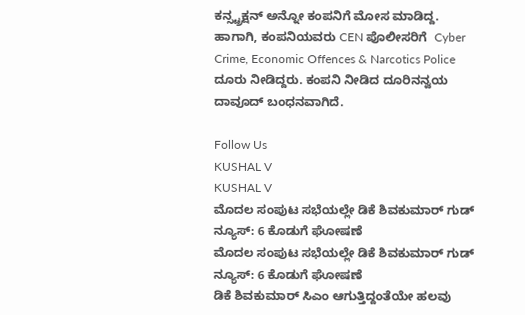ಕನ್ಸ್ಟ್ರಕ್ಷನ್ ಅನ್ನೋ ಕಂಪನಿಗೆ ಮೋಸ ಮಾಡಿದ್ದ. ಹಾಗಾಗಿ, ಕಂಪನಿಯವರು CEN ಪೊಲೀಸರಿಗೆ  Cyber Crime, Economic Offences & Narcotics Police ದೂರು ನೀಡಿದ್ದರು. ಕಂಪನಿ ನೀಡಿದ ದೂರಿನನ್ವಯ ದಾವೂದ್ ಬಂಧನವಾಗಿದೆ.

Follow Us
KUSHAL V
KUSHAL V
ಮೊದಲ ಸಂಪುಟ ಸಭೆಯಲ್ಲೇ ಡಿಕೆ ಶಿವಕುಮಾರ್ ಗುಡ್ ನ್ಯೂಸ್: 6 ಕೊಡುಗೆ ಘೋಷಣೆ
ಮೊದಲ ಸಂಪುಟ ಸಭೆಯಲ್ಲೇ ಡಿಕೆ ಶಿವಕುಮಾರ್ ಗುಡ್ ನ್ಯೂಸ್: 6 ಕೊಡುಗೆ ಘೋಷಣೆ
ಡಿಕೆ ಶಿವಕುಮಾರ್ ಸಿಎಂ ಆಗುತ್ತಿದ್ದಂತೆಯೇ ಹಲವು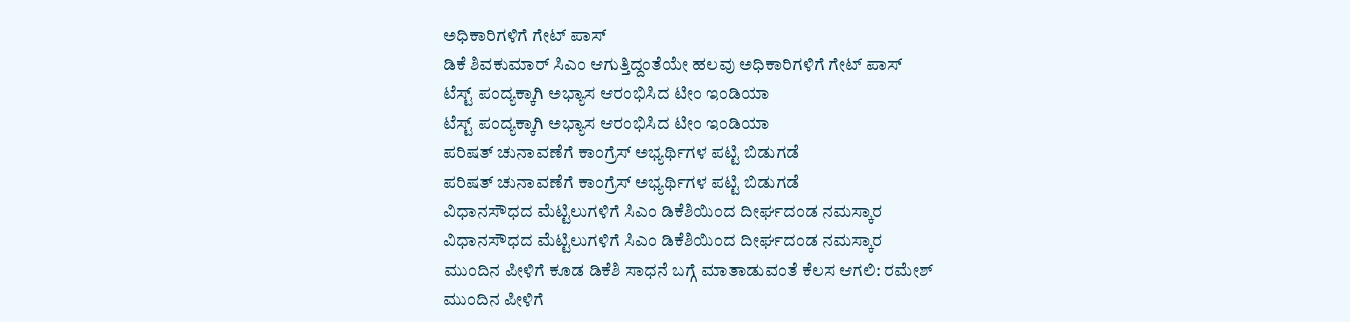ಅಧಿಕಾರಿಗಳಿಗೆ ಗೇಟ್ ಪಾಸ್
ಡಿಕೆ ಶಿವಕುಮಾರ್ ಸಿಎಂ ಆಗುತ್ತಿದ್ದಂತೆಯೇ ಹಲವು ಅಧಿಕಾರಿಗಳಿಗೆ ಗೇಟ್ ಪಾಸ್
ಟೆಸ್ಟ್ ಪಂದ್ಯಕ್ಕಾಗಿ ಅಭ್ಯಾಸ ಆರಂಭಿಸಿದ ಟೀಂ ಇಂಡಿಯಾ
ಟೆಸ್ಟ್ ಪಂದ್ಯಕ್ಕಾಗಿ ಅಭ್ಯಾಸ ಆರಂಭಿಸಿದ ಟೀಂ ಇಂಡಿಯಾ
ಪರಿಷತ್ ಚುನಾವಣೆಗೆ ಕಾಂಗ್ರೆಸ್ ಅಭ್ಯರ್ಥಿಗಳ ಪಟ್ಟಿ ಬಿಡುಗಡೆ
ಪರಿಷತ್ ಚುನಾವಣೆಗೆ ಕಾಂಗ್ರೆಸ್ ಅಭ್ಯರ್ಥಿಗಳ ಪಟ್ಟಿ ಬಿಡುಗಡೆ
ವಿಧಾನಸೌಧದ ಮೆಟ್ಟಿಲುಗಳಿಗೆ ಸಿಎಂ ಡಿಕೆಶಿಯಿಂದ ದೀರ್ಘದಂಡ ನಮಸ್ಕಾರ
ವಿಧಾನಸೌಧದ ಮೆಟ್ಟಿಲುಗಳಿಗೆ ಸಿಎಂ ಡಿಕೆಶಿಯಿಂದ ದೀರ್ಘದಂಡ ನಮಸ್ಕಾರ
ಮುಂದಿನ ಪೀಳಿಗೆ ಕೂಡ ಡಿಕೆಶಿ ಸಾಧನೆ ಬಗ್ಗೆ ಮಾತಾಡುವಂತೆ ಕೆಲಸ ಆಗಲಿ: ರಮೇಶ್
ಮುಂದಿನ ಪೀಳಿಗೆ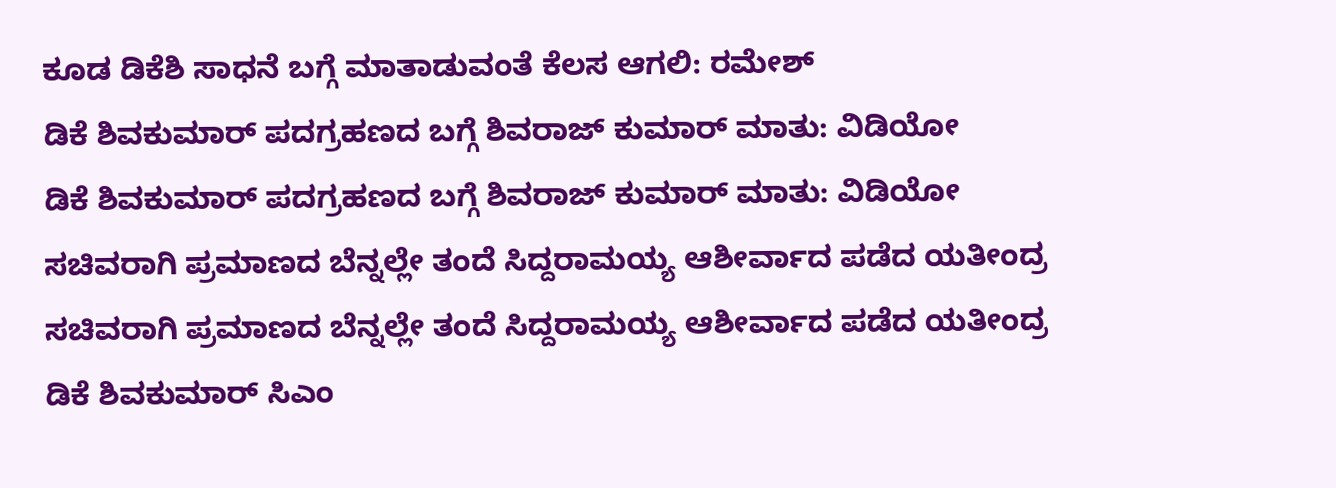ಕೂಡ ಡಿಕೆಶಿ ಸಾಧನೆ ಬಗ್ಗೆ ಮಾತಾಡುವಂತೆ ಕೆಲಸ ಆಗಲಿ: ರಮೇಶ್
ಡಿಕೆ ಶಿವಕುಮಾರ್ ಪದಗ್ರಹಣದ ಬಗ್ಗೆ ಶಿವರಾಜ್ ಕುಮಾರ್ ಮಾತು: ವಿಡಿಯೋ
ಡಿಕೆ ಶಿವಕುಮಾರ್ ಪದಗ್ರಹಣದ ಬಗ್ಗೆ ಶಿವರಾಜ್ ಕುಮಾರ್ ಮಾತು: ವಿಡಿಯೋ
ಸಚಿವರಾಗಿ ಪ್ರಮಾಣದ ಬೆನ್ನಲ್ಲೇ ತಂದೆ ಸಿದ್ದರಾಮಯ್ಯ ಆಶೀರ್ವಾದ ಪಡೆದ ಯತೀಂದ್ರ
ಸಚಿವರಾಗಿ ಪ್ರಮಾಣದ ಬೆನ್ನಲ್ಲೇ ತಂದೆ ಸಿದ್ದರಾಮಯ್ಯ ಆಶೀರ್ವಾದ ಪಡೆದ ಯತೀಂದ್ರ
ಡಿಕೆ ಶಿವಕುಮಾರ್ ಸಿಎಂ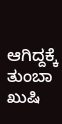ಆಗಿದ್ದಕ್ಕೆ ತುಂಬಾ ಖುಷಿ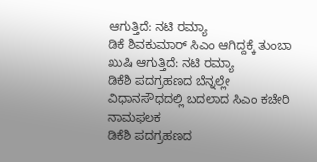ಆಗುತ್ತಿದೆ: ನಟಿ ರಮ್ಯಾ
ಡಿಕೆ ಶಿವಕುಮಾರ್ ಸಿಎಂ ಆಗಿದ್ದಕ್ಕೆ ತುಂಬಾ ಖುಷಿ ಆಗುತ್ತಿದೆ: ನಟಿ ರಮ್ಯಾ
ಡಿಕೆಶಿ ಪದಗ್ರಹಣದ ಬೆನ್ನಲ್ಲೇ ವಿಧಾನಸೌಧದಲ್ಲಿ ಬದಲಾದ ಸಿಎಂ ಕಚೇರಿ ನಾಮಫಲಕ
ಡಿಕೆಶಿ ಪದಗ್ರಹಣದ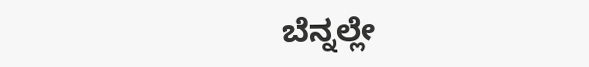ಬೆನ್ನಲ್ಲೇ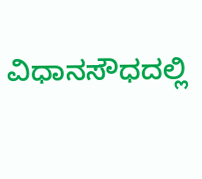ವಿಧಾನಸೌಧದಲ್ಲಿ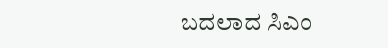ಬದಲಾದ ಸಿಎಂ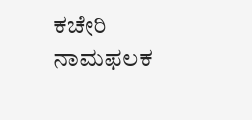ಕಚೇರಿ ನಾಮಫಲಕ